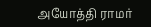அயோத்தி ராமர்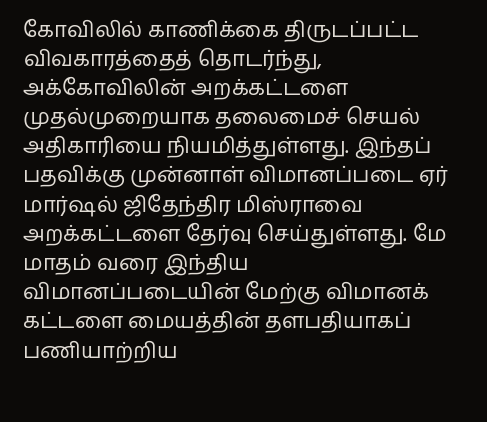கோவிலில் காணிக்கை திருடப்பட்ட விவகாரத்தைத் தொடர்ந்து, அக்கோவிலின் அறக்கட்டளை முதல்முறையாக தலைமைச் செயல் அதிகாரியை நியமித்துள்ளது. இந்தப் பதவிக்கு முன்னாள் விமானப்படை ஏர் மார்ஷல் ஜிதேந்திர மிஸ்ராவை அறக்கட்டளை தேர்வு செய்துள்ளது. மே மாதம் வரை இந்திய விமானப்படையின் மேற்கு விமானக் கட்டளை மையத்தின் தளபதியாகப் பணியாற்றிய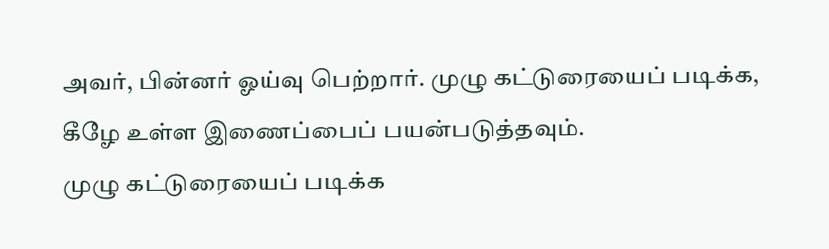அவர், பின்னர் ஓய்வு பெற்றார். முழு கட்டுரையைப் படிக்க, கீழே உள்ள இணைப்பைப் பயன்படுத்தவும்.
முழு கட்டுரையைப் படிக்க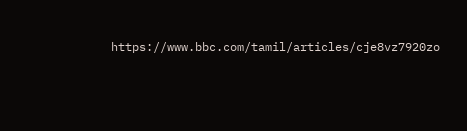https://www.bbc.com/tamil/articles/cje8vz7920zo